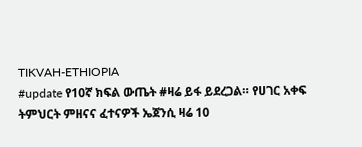TIKVAH-ETHIOPIA
#update የ10ኛ ክፍል ውጤት #ዛሬ ይፋ ይደረጋል። የሀገር አቀፍ ትምህርት ምዘናና ፈተናዎች ኤጀንሲ ዛሬ 10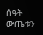ሰዓት ውጤቱን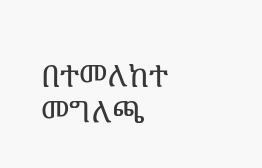በተመለከተ መግለጫ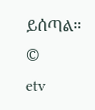ይሰጣል።
©
etv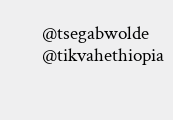@tsegabwolde
@tikvahethiopia